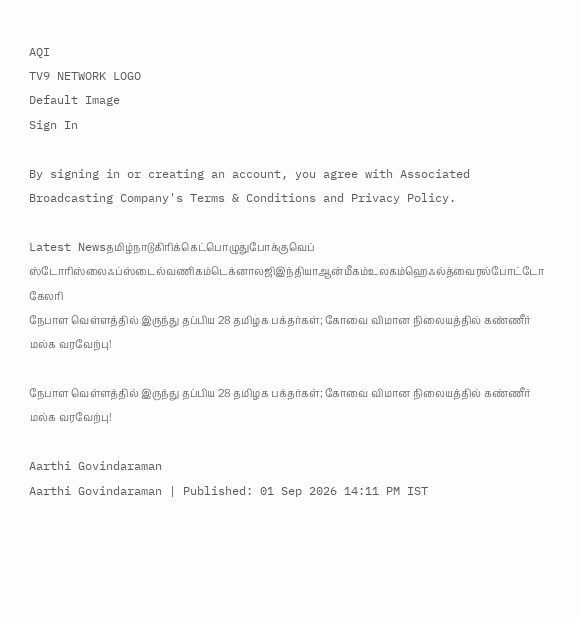AQI
TV9 NETWORK LOGO
Default Image
Sign In

By signing in or creating an account, you agree with Associated Broadcasting Company's Terms & Conditions and Privacy Policy.

Latest Newsதமிழ்நாடுகிரிக்கெட்பொழுதுபோக்குவெப் ஸ்டோரிஸ்லைஃப்ஸ்டைல்வணிகம்டெக்னாலஜிஇந்தியாஆன்மீகம்உலகம்ஹெஃல்த்வைரல்போட்டோ கேலரி
நேபாள வெள்ளத்தில் இருந்து தப்பிய 28 தமிழக பக்தர்கள்; கோவை விமான நிலையத்தில் கண்ணீர் மல்க வரவேற்பு!

நேபாள வெள்ளத்தில் இருந்து தப்பிய 28 தமிழக பக்தர்கள்; கோவை விமான நிலையத்தில் கண்ணீர் மல்க வரவேற்பு!

Aarthi Govindaraman
Aarthi Govindaraman | Published: 01 Sep 2026 14:11 PM IST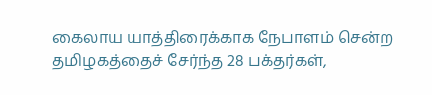கைலாய யாத்திரைக்காக நேபாளம் சென்ற தமிழகத்தைச் சேர்ந்த 28 பக்தர்கள்,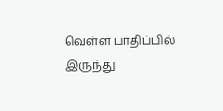வெள்ள பாதிப்பில் இருந்து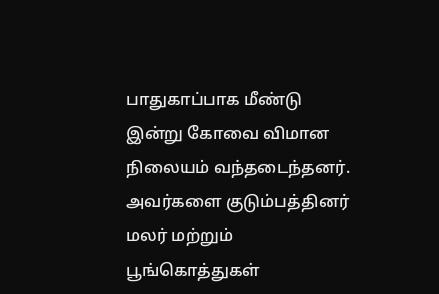பாதுகாப்பாக மீண்டு இன்று கோவை விமான நிலையம் வந்தடைந்தனர். அவர்களை குடும்பத்தினர் மலர் மற்றும் பூங்கொத்துகள்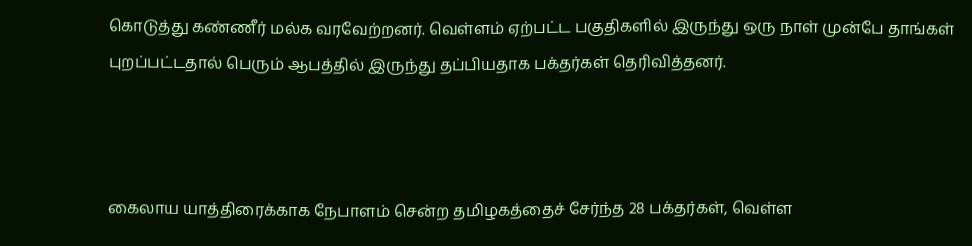கொடுத்து கண்ணீர் மல்க வரவேற்றனர். வெள்ளம் ஏற்பட்ட பகுதிகளில் இருந்து ஒரு நாள் முன்பே தாங்கள் புறப்பட்டதால் பெரும் ஆபத்தில் இருந்து தப்பியதாக பக்தர்கள் தெரிவித்தனர்.



கைலாய யாத்திரைக்காக நேபாளம் சென்ற தமிழகத்தைச் சேர்ந்த 28 பக்தர்கள், வெள்ள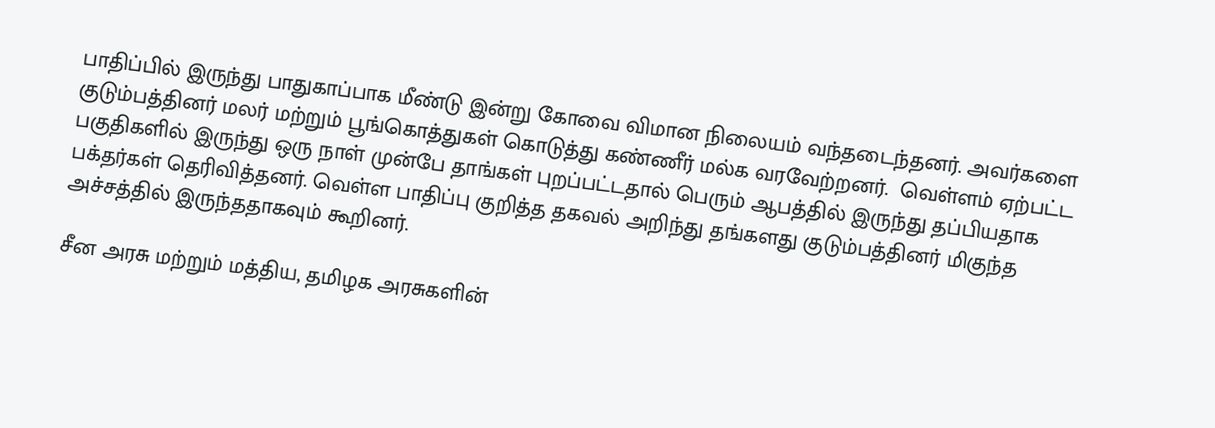பாதிப்பில் இருந்து பாதுகாப்பாக மீண்டு இன்று கோவை விமான நிலையம் வந்தடைந்தனர். அவர்களை குடும்பத்தினர் மலர் மற்றும் பூங்கொத்துகள் கொடுத்து கண்ணீர் மல்க வரவேற்றனர்.  வெள்ளம் ஏற்பட்ட பகுதிகளில் இருந்து ஒரு நாள் முன்பே தாங்கள் புறப்பட்டதால் பெரும் ஆபத்தில் இருந்து தப்பியதாக பக்தர்கள் தெரிவித்தனர். வெள்ள பாதிப்பு குறித்த தகவல் அறிந்து தங்களது குடும்பத்தினர் மிகுந்த அச்சத்தில் இருந்ததாகவும் கூறினர்.

சீன அரசு மற்றும் மத்திய, தமிழக அரசுகளின்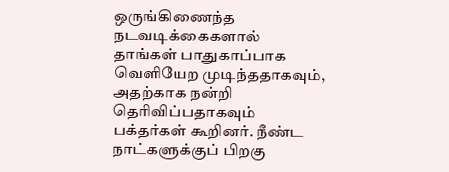ஒருங்கிணைந்த நடவடிக்கைகளால் தாங்கள் பாதுகாப்பாக வெளியேற முடிந்ததாகவும், அதற்காக நன்றி தெரிவிப்பதாகவும் பக்தர்கள் கூறினர். நீண்ட நாட்களுக்குப் பிறகு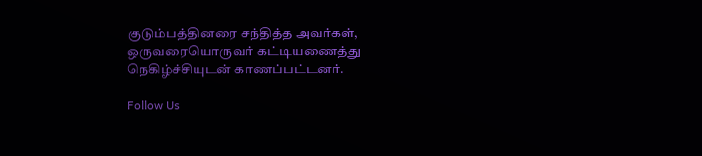குடும்பத்தினரை சந்தித்த அவர்கள், ஒருவரையொருவர் கட்டியணைத்து நெகிழ்ச்சியுடன் காணப்பட்டனர்.

Follow Us